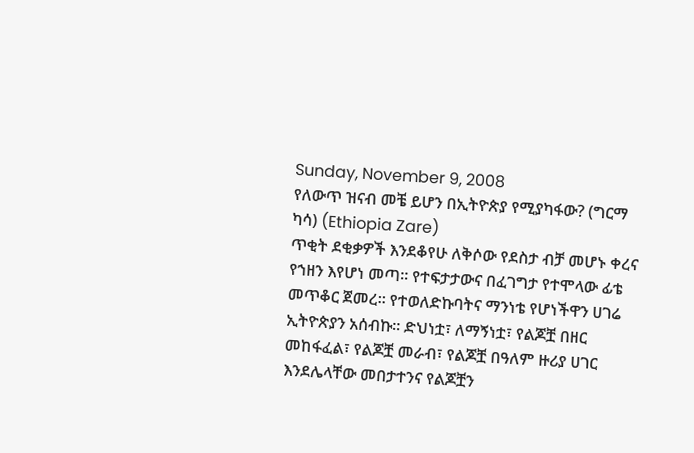Sunday, November 9, 2008
የለውጥ ዝናብ መቼ ይሆን በኢትዮጵያ የሚያካፋው? (ግርማ ካሳ) (Ethiopia Zare)
ጥቂት ደቂቃዎች እንደቆየሁ ለቅሶው የደስታ ብቻ መሆኑ ቀረና የኀዘን እየሆነ መጣ። የተፍታታውና በፈገግታ የተሞላው ፊቴ መጥቆር ጀመረ። የተወለድኩባትና ማንነቴ የሆነችዋን ሀገሬ ኢትዮጵያን አሰብኩ። ድህነቷ፣ ለማኝነቷ፣ የልጆቿ በዘር መከፋፈል፣ የልጆቿ መራብ፣ የልጆቿ በዓለም ዙሪያ ሀገር እንደሌላቸው መበታተንና የልጆቿን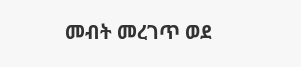መብት መረገጥ ወደ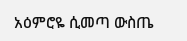አዕምሮዬ ሲመጣ ውስጤ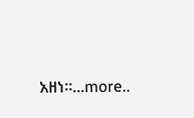አዘነ።...more..